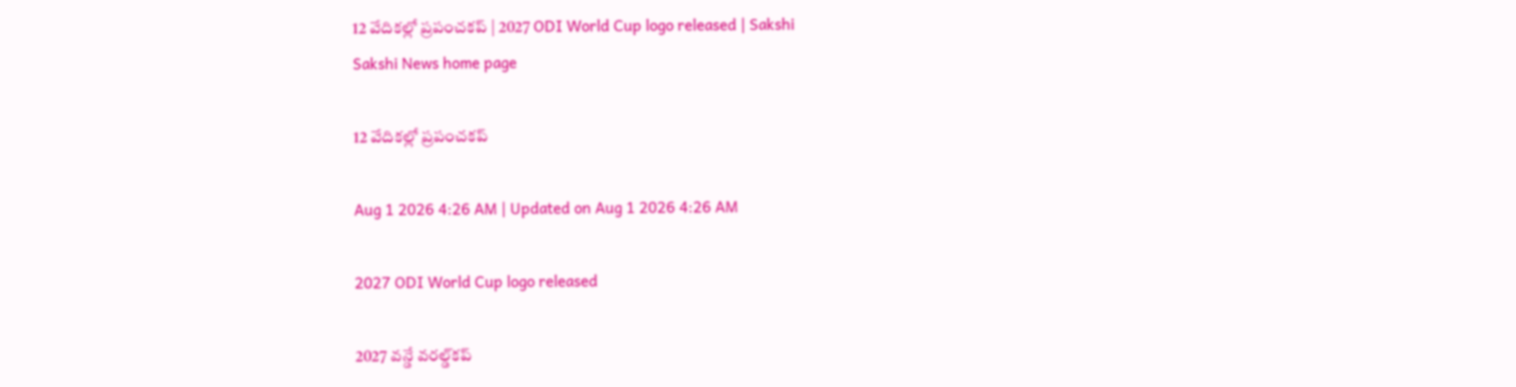12 వేదికల్లో ప్రపంచకప్‌ | 2027 ODI World Cup logo released | Sakshi
Sakshi News home page

12 వేదికల్లో ప్రపంచకప్‌

Aug 1 2026 4:26 AM | Updated on Aug 1 2026 4:26 AM

2027 ODI World Cup logo released

2027 వన్డే వరల్డ్‌కప్‌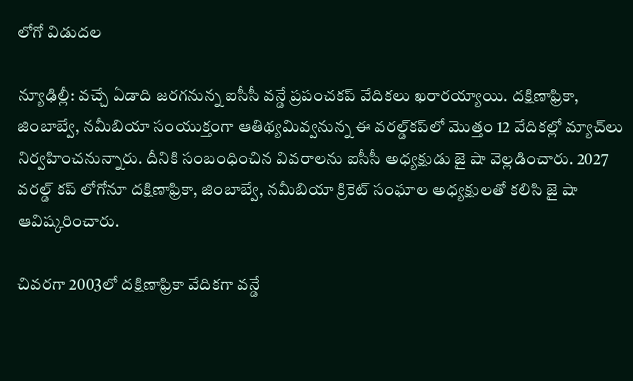లోగో విడుదల

న్యూఢిల్లీ: వచ్చే ఏడాది జరగనున్న ఐసీసీ వన్డే ప్రపంచకప్‌ వేదికలు ఖరారయ్యాయి. దక్షిణాఫ్రికా, జింబాబ్వే, నమీబియా సంయుక్తంగా ఆతిథ్యమివ్వనున్న ఈ వరల్డ్‌కప్‌లో మొత్తం 12 వేదికల్లో మ్యాచ్‌లు నిర్వహించనున్నారు. దీనికి సంబంధించిన వివరాలను ఐసీసీ అధ్యక్షుడు జై షా వెల్లడించారు. 2027 వరల్డ్‌ కప్‌ లోగోనూ దక్షిణాఫ్రికా, జింబాబ్వే, నమీబియా క్రికెట్‌ సంఘాల అధ్యక్షులతో కలిసి జై షా ఆవిష్కరించారు.

చివరగా 2003లో దక్షిణాఫ్రికా వేదికగా వన్డే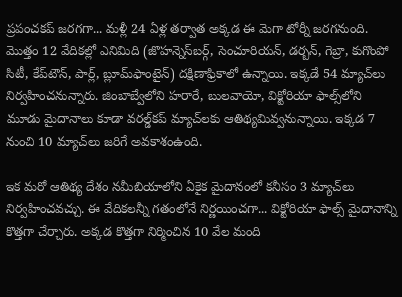ప్రపంచకప్‌ జరగగా... మళ్లీ 24 ఏళ్ల తర్వాత అక్కడ ఈ మెగా టోర్నీ జరగనుంది. మొత్తం 12 వేదికల్లో ఎనిమిది (జొహన్నెస్‌బర్గ్, సెంచూరియన్, డర్బన్, గెబ్రా, కుగొంపో సిటీ, కేప్‌టౌన్, పార్ల్, బ్లూమ్‌ఫాంటైన్‌) దక్షిణాఫ్రికాలో ఉన్నాయి. ఇక్కడే 54 మ్యాచ్‌లు నిర్వహించనున్నారు. జింబాబ్వేలోని హరారే, బులవాయో, విక్టోరియా ఫాల్స్‌లోని మూడు మైదానాలు కూడా వరల్డ్‌కప్‌ మ్యాచ్‌లకు ఆతిథ్యమివ్వనున్నాయి. ఇక్కడ 7 నుంచి 10 మ్యాచ్‌లు జరిగే అవకాశంఉంది.

ఇక మరో ఆతిథ్య దేశం నమీబియాలోని ఏకైక మైదానంలో కనీసం 3 మ్యాచ్‌లు నిర్వహించవచ్చు. ఈ వేదికలన్నీ గతంలోనే నిర్ణయించగా... విక్టోరియా ఫాల్స్‌ మైదానాన్ని కొత్తగా చేర్చారు. అక్కడ కొత్తగా నిర్మించిన 10 వేల మంది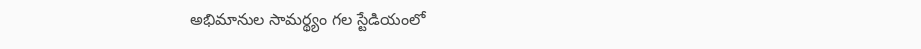అభిమానుల సామర్థ్యం గల స్టేడియంలో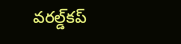వరల్డ్‌కప్‌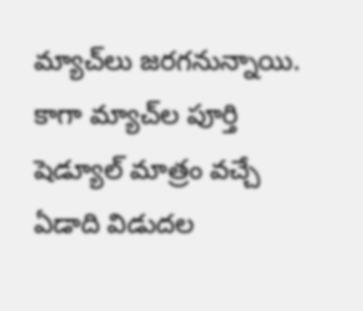మ్యాచ్‌లు జరగనున్నాయి. కాగా మ్యాచ్‌ల పూర్తి షెడ్యూల్‌ మాత్రం వచ్చే ఏడాది విడుదల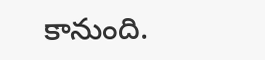కానుంది.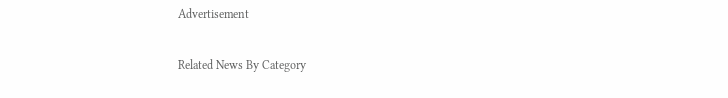Advertisement

Related News By Category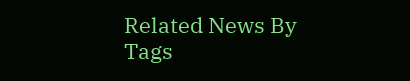Related News By Tags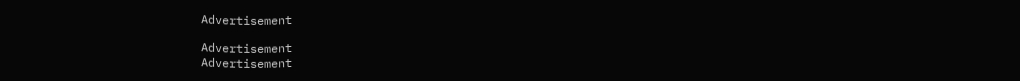Advertisement

Advertisement
Advertisement